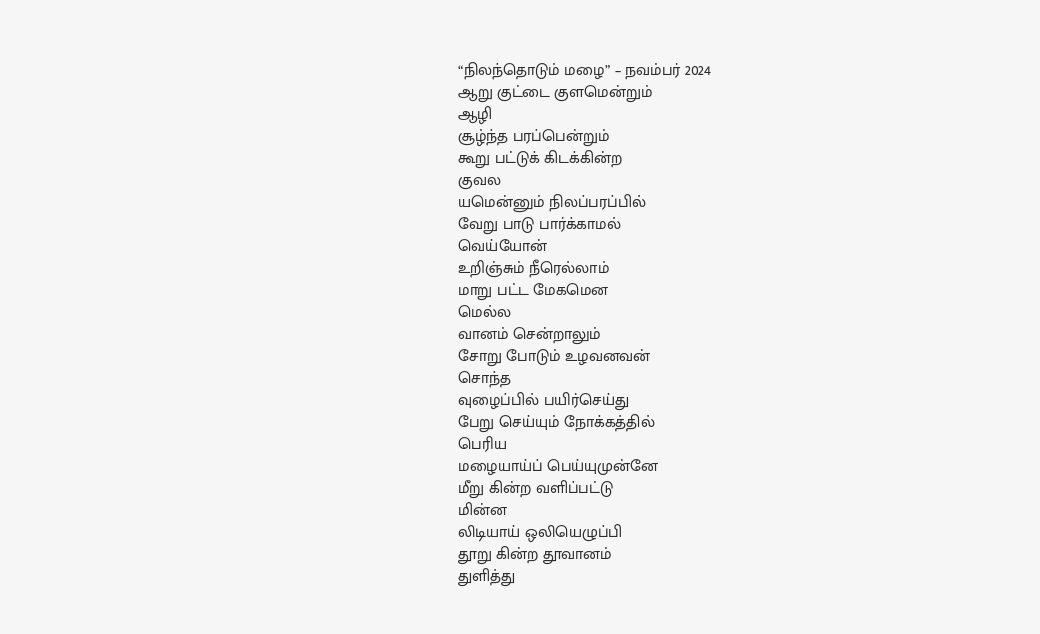“நிலந்தொடும் மழை” – நவம்பர் 2024
ஆறு குட்டை குளமென்றும்
ஆழி
சூழ்ந்த பரப்பென்றும்
கூறு பட்டுக் கிடக்கின்ற
குவல
யமென்னும் நிலப்பரப்பில்
வேறு பாடு பார்க்காமல்
வெய்யோன்
உறிஞ்சும் நீரெல்லாம்
மாறு பட்ட மேகமென
மெல்ல
வானம் சென்றாலும்
சோறு போடும் உழவனவன்
சொந்த
வுழைப்பில் பயிர்செய்து
பேறு செய்யும் நோக்கத்தில்
பெரிய
மழையாய்ப் பெய்யுமுன்னே
மீறு கின்ற வளிப்பட்டு
மின்ன
லிடியாய் ஒலியெழுப்பி
தூறு கின்ற தூவானம்
துளித்து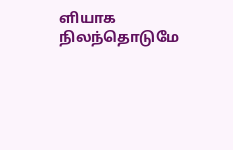ளியாக நிலந்தொடுமே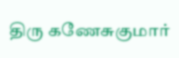திரு கணேசுகுமார்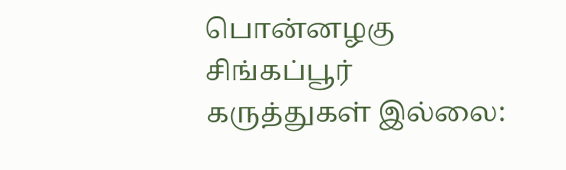பொன்னழகு
சிங்கப்பூர்
கருத்துகள் இல்லை: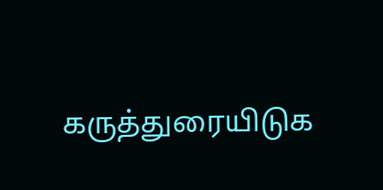கருத்துரையிடுக